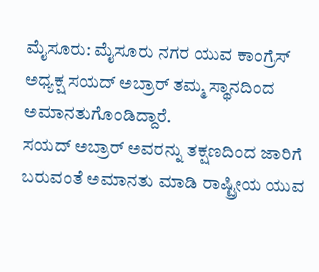ಮೈಸೂರು: ಮೈಸೂರು ನಗರ ಯುವ ಕಾಂಗ್ರೆಸ್ ಅಧ್ಯಕ್ಷ ಸಯದ್ ಅಬ್ರಾರ್ ತಮ್ಮ ಸ್ಥಾನದಿಂದ ಅಮಾನತುಗೊಂಡಿದ್ದಾರೆ.
ಸಯದ್ ಅಬ್ರಾರ್ ಅವರನ್ನು ತಕ್ಷಣದಿಂದ ಜಾರಿಗೆ ಬರುವಂತೆ ಅಮಾನತು ಮಾಡಿ ರಾಷ್ಟ್ರೀಯ ಯುವ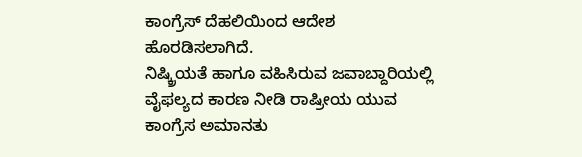ಕಾಂಗ್ರೆಸ್ ದೆಹಲಿಯಿಂದ ಆದೇಶ ಹೊರಡಿಸಲಾಗಿದೆ.
ನಿಷ್ಕ್ರಿಯತೆ ಹಾಗೂ ವಹಿಸಿರುವ ಜವಾಬ್ದಾರಿಯಲ್ಲಿ ವೈಫಲ್ಯದ ಕಾರಣ ನೀಡಿ ರಾಷ್ರೀಯ ಯುವ ಕಾಂಗ್ರೆಸ ಅಮಾನತು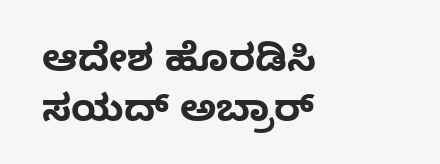ಆದೇಶ ಹೊರಡಿಸಿ ಸಯದ್ ಅಬ್ರಾರ್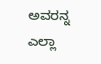ಅವರನ್ನ ಎಲ್ಲಾ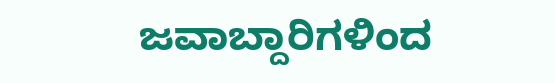ಜವಾಬ್ದಾರಿಗಳಿಂದ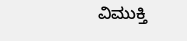ವಿಮುಕ್ತಿ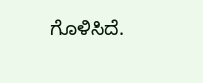ಗೊಳಿಸಿದೆ.